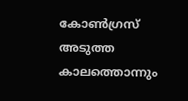കോണ്‍ഗ്രസ് അടുത്ത കാലത്തൊന്നും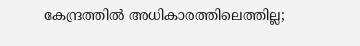കേന്ദ്രത്തില്‍ അധികാരത്തിലെത്തില്ല;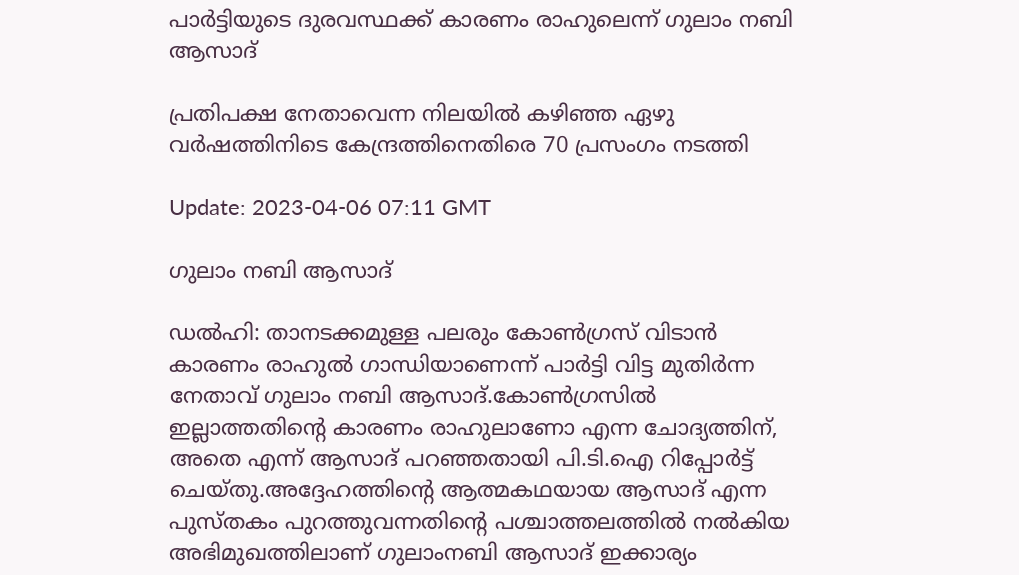പാര്‍ട്ടിയുടെ ദുരവസ്ഥക്ക് കാരണം രാഹുലെന്ന് ഗുലാം നബി ആസാദ്

പ്രതിപക്ഷ നേതാവെന്ന നിലയില്‍ കഴിഞ്ഞ ഏഴു വര്‍ഷത്തിനിടെ കേന്ദ്രത്തിനെതിരെ 70 പ്രസംഗം നടത്തി

Update: 2023-04-06 07:11 GMT

ഗുലാം നബി ആസാദ്

ഡല്‍ഹി: താനടക്കമുള്ള പലരും കോണ്‍ഗ്രസ് വിടാന്‍ കാരണം രാഹുല്‍ ഗാന്ധിയാണെന്ന് പാര്‍ട്ടി വിട്ട മുതിര്‍ന്ന നേതാവ് ഗുലാം നബി ആസാദ്.കോൺഗ്രസിൽ ഇല്ലാത്തതിന്‍റെ കാരണം രാഹുലാണോ എന്ന ചോദ്യത്തിന്, അതെ എന്ന് ആസാദ് പറഞ്ഞതായി പി.ടി.ഐ റിപ്പോർട്ട് ചെയ്തു.അദ്ദേഹത്തിന്‍റെ ആത്മകഥയായ ആസാദ് എന്ന പുസ്തകം പുറത്തുവന്നതിന്‍റെ പശ്ചാത്തലത്തില്‍ നല്‍കിയ അഭിമുഖത്തിലാണ് ഗുലാംനബി ആസാദ് ഇക്കാര്യം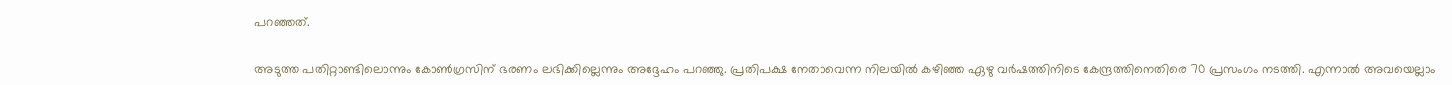പറഞ്ഞത്.

അടുത്ത പതിറ്റാണ്ടിലൊന്നും കോണ്‍ഗ്രസിന് ഭരണം ലഭിക്കില്ലെന്നും അദ്ദേഹം പറഞ്ഞു. പ്രതിപക്ഷ നേതാവെന്ന നിലയില്‍ കഴിഞ്ഞ ഏഴു വര്‍ഷത്തിനിടെ കേന്ദ്രത്തിനെതിരെ 70 പ്രസംഗം നടത്തി. എന്നാല്‍ അവയെല്ലാം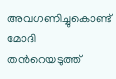അവഗണിച്ചുകൊണ്ട് മോദി തന്‍റെയടുത്ത്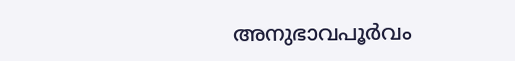അനുഭാവപൂര്‍വം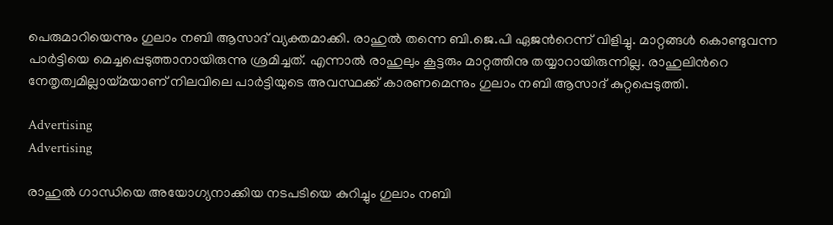പെരുമാറിയെന്നും ഗുലാം നബി ആസാദ് വ്യക്തമാക്കി. രാഹുല്‍ തന്നെ ബി.ജെ.പി ഏജന്‍റെന്ന് വിളിച്ചു. മാറ്റങ്ങള്‍ കൊണ്ടുവന്ന പാര്‍ട്ടിയെ മെച്ചപ്പെടുത്താനായിരുന്നു ശ്രമിച്ചത്. എന്നാല്‍ രാഹുലും കൂട്ടരും മാറ്റത്തിനു തയ്യാറായിരുന്നില്ല. രാഹുലിന്‍റെ നേതൃത്വമില്ലായ്മയാണ് നിലവിലെ പാര്‍ട്ടിയുടെ അവസ്ഥക്ക് കാരണമെന്നും ഗുലാം നബി ആസാദ് കുറ്റപ്പെടുത്തി.

Advertising
Advertising

രാഹുല്‍ ഗാന്ധിയെ അയോഗ്യനാക്കിയ നടപടിയെ കുറിച്ചും ഗുലാം നബി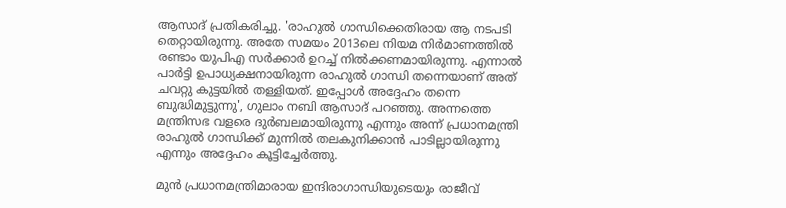ആസാദ് പ്രതികരിച്ചു. 'രാഹുല്‍ ഗാന്ധിക്കെതിരായ ആ നടപടി തെറ്റായിരുന്നു. അതേ സമയം 2013ലെ നിയമ നിര്‍മാണത്തില്‍ രണ്ടാം യുപിഎ സര്‍ക്കാര്‍ ഉറച്ച് നില്‍ക്കണമായിരുന്നു. എന്നാല്‍ പാര്‍ട്ടി ഉപാധ്യക്ഷനായിരുന്ന രാഹുല്‍ ഗാന്ധി തന്നെയാണ് അത് ചവറ്റു കുട്ടയില്‍ തള്ളിയത്. ഇപ്പോള്‍ അദ്ദേഹം തന്നെ ബുദ്ധിമുട്ടുന്നു', ഗുലാം നബി ആസാദ് പറഞ്ഞു. അന്നത്തെ മന്ത്രിസഭ വളരെ ദുര്‍ബലമായിരുന്നു എന്നും അന്ന് പ്രധാനമന്ത്രി രാഹുല്‍ ഗാന്ധിക്ക് മുന്നില്‍ തലകുനിക്കാന്‍ പാടില്ലായിരുന്നു എന്നും അദ്ദേഹം കൂട്ടിച്ചേര്‍ത്തു.

മുൻ പ്രധാനമന്ത്രിമാരായ ഇന്ദിരാഗാന്ധിയുടെയും രാജീവ്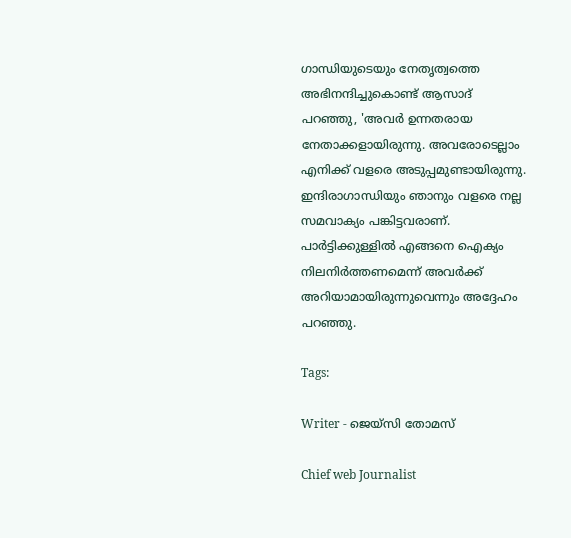ഗാന്ധിയുടെയും നേതൃത്വത്തെ അഭിനന്ദിച്ചുകൊണ്ട് ആസാദ് പറഞ്ഞു, 'അവർ ഉന്നതരായ നേതാക്കളായിരുന്നു. അവരോടെല്ലാം എനിക്ക് വളരെ അടുപ്പമുണ്ടായിരുന്നു. ഇന്ദിരാഗാന്ധിയും ഞാനും വളരെ നല്ല സമവാക്യം പങ്കിട്ടവരാണ്. പാർട്ടിക്കുള്ളിൽ എങ്ങനെ ഐക്യം നിലനിർത്തണമെന്ന് അവർക്ക് അറിയാമായിരുന്നുവെന്നും അദ്ദേഹം പറഞ്ഞു.

Tags:

Writer - ജെയ്സി തോമസ്

Chief web Journalist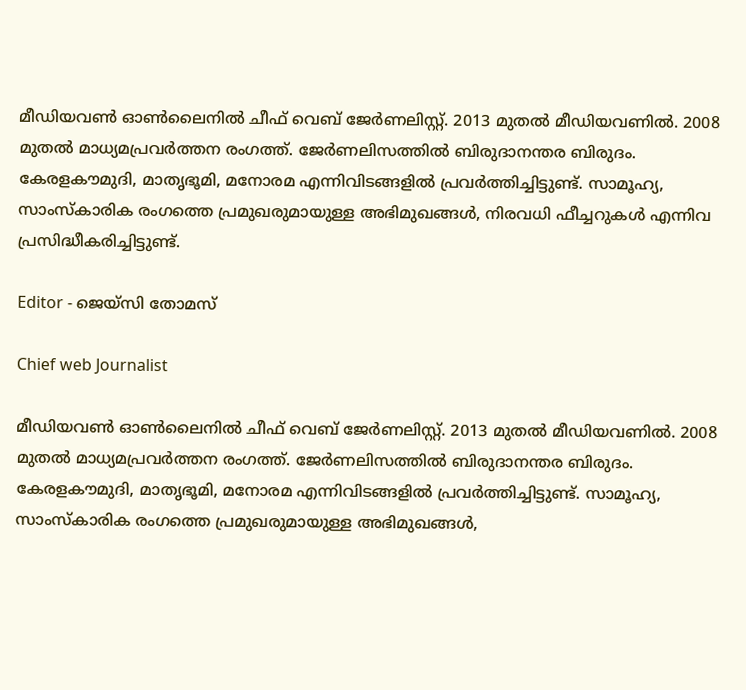മീഡിയവൺ ഓൺലൈനിൽ ചീഫ് വെബ് ജേർണലിസ്റ്റ്. 2013 മുതൽ മീഡിയവണിൽ. 2008 മുതൽ മാധ്യമപ്രവർത്തന രംഗത്ത്. ജേർണലിസത്തിൽ ബിരുദാനന്തര ബിരുദം. കേരളകൗമുദി, മാതൃഭൂമി, മനോരമ എന്നിവിടങ്ങളിൽ പ്രവർത്തിച്ചിട്ടുണ്ട്. സാമൂഹ്യ, സാംസ്‌കാരിക രംഗത്തെ പ്രമുഖരുമായുള്ള അഭിമുഖങ്ങൾ, നിരവധി ഫീച്ചറുകൾ എന്നിവ പ്രസിദ്ധീകരിച്ചിട്ടുണ്ട്.

Editor - ജെയ്സി തോമസ്

Chief web Journalist

മീഡിയവൺ ഓൺലൈനിൽ ചീഫ് വെബ് ജേർണലിസ്റ്റ്. 2013 മുതൽ മീഡിയവണിൽ. 2008 മുതൽ മാധ്യമപ്രവർത്തന രംഗത്ത്. ജേർണലിസത്തിൽ ബിരുദാനന്തര ബിരുദം. കേരളകൗമുദി, മാതൃഭൂമി, മനോരമ എന്നിവിടങ്ങളിൽ പ്രവർത്തിച്ചിട്ടുണ്ട്. സാമൂഹ്യ, സാംസ്‌കാരിക രംഗത്തെ പ്രമുഖരുമായുള്ള അഭിമുഖങ്ങൾ,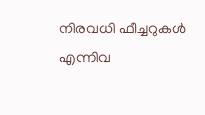നിരവധി ഫീച്ചറുകൾ എന്നിവ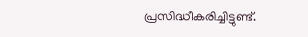പ്രസിദ്ധീകരിച്ചിട്ടുണ്ട്.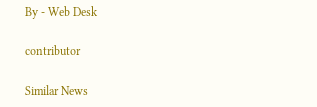By - Web Desk

contributor

Similar News